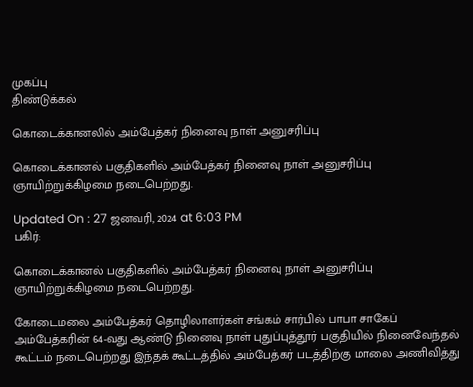முகப்பு
திண்டுக்கல்

கொடைக்கானலில் அம்பேத்கர் நினைவு நாள் அனுசரிப்பு

கொடைக்கானல் பகுதிகளில் அம்பேத்கர் நினைவு நாள் அனுசரிப்பு ஞாயிற்றுக்கிழமை நடைபெற்றது.

Updated On : 27 ஜனவரி, 2024 at 6:03 PM
பகிர்:

கொடைக்கானல் பகுதிகளில் அம்பேத்கர் நினைவு நாள் அனுசரிப்பு ஞாயிற்றுக்கிழமை நடைபெற்றது.

கோடைமலை அம்பேத்கர் தொழிலாளர்கள் சங்கம் சார்பில் பாபா சாகேப் அம்பேத்கரின் 64-வது ஆண்டு நினைவு நாள் புதுப்புத்தூர் பகுதியில் நினைவேந்தல் கூட்டம் நடைபெற்றது இந்தக் கூட்டத்தில் அம்பேத்கர் படத்திற்கு மாலை அணிவித்து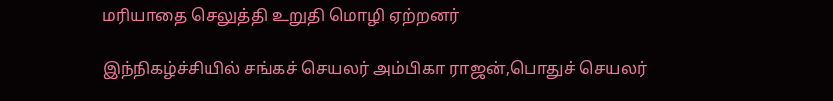மரியாதை செலுத்தி உறுதி மொழி ஏற்றனர்

இந்நிகழ்ச்சியில் சங்கச் செயலர் அம்பிகா ராஜன்,பொதுச் செயலர்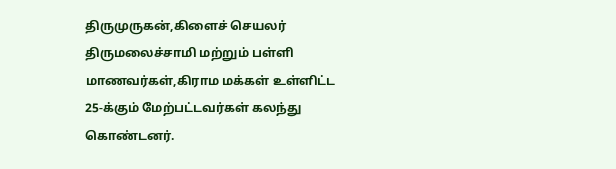திருமுருகன்,கிளைச் செயலர் திருமலைச்சாமி மற்றும் பள்ளி மாணவர்கள்,கிராம மக்கள் உள்ளிட்ட 25-க்கும் மேற்பட்டவர்கள் கலந்து கொண்டனர்.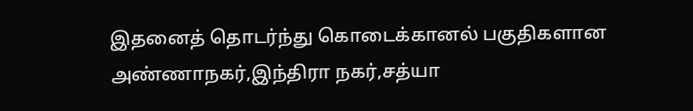இதனைத் தொடர்ந்து கொடைக்கானல் பகுதிகளான அண்ணாநகர்,இந்திரா நகர்,சத்யா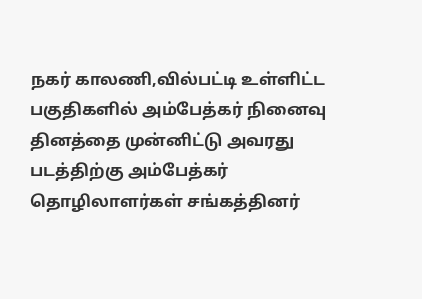நகர் காலணி,வில்பட்டி உள்ளிட்ட பகுதிகளில் அம்பேத்கர் நினைவு தினத்தை முன்னிட்டு அவரது படத்திற்கு அம்பேத்கர் தொழிலாளர்கள் சங்கத்தினர்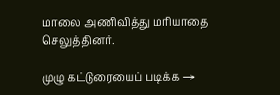மாலை அணிவித்து மரியாதை செலுத்தினர்.

முழு கட்டுரையைப் படிக்க →